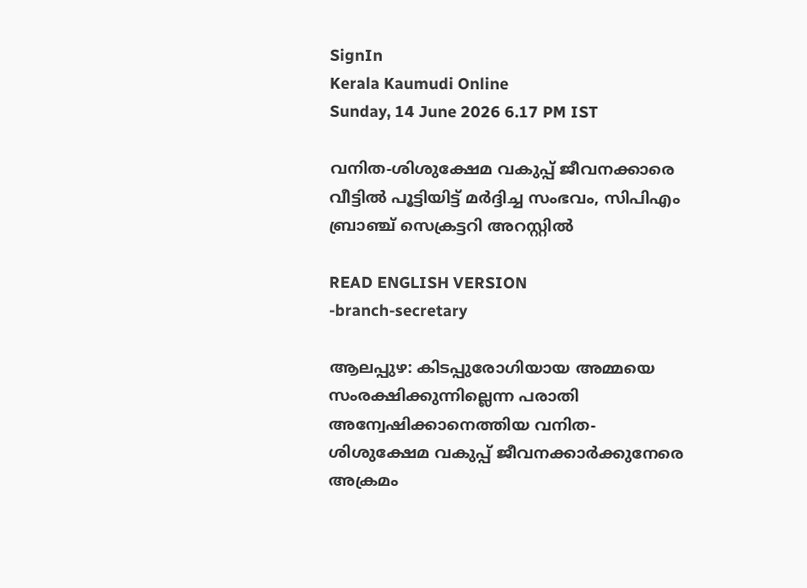SignIn
Kerala Kaumudi Online
Sunday, 14 June 2026 6.17 PM IST

വനിത-ശിശുക്ഷേമ വകുപ്പ് ജീവനക്കാരെ വീട്ടിൽ പൂട്ടിയിട്ട് മർദ്ദിച്ച സംഭവം, സിപിഎം ബ്രാഞ്ച് സെക്രട്ടറി അറസ്റ്റിൽ

READ ENGLISH VERSION
-branch-secretary

ആലപ്പുഴ: കിടപ്പുരോഗിയായ അമ്മയെ സംരക്ഷിക്കുന്നില്ലെന്ന പരാതി അന്വേഷിക്കാനെത്തിയ വനിത-ശിശുക്ഷേമ വകുപ്പ് ജീവനക്കാർക്കുനേരെ അക്രമം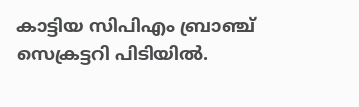കാട്ടിയ സിപിഎം ബ്രാഞ്ച് സെക്രട്ടറി പിടിയിൽ.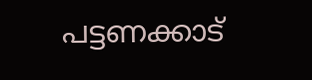പട്ടണക്കാട്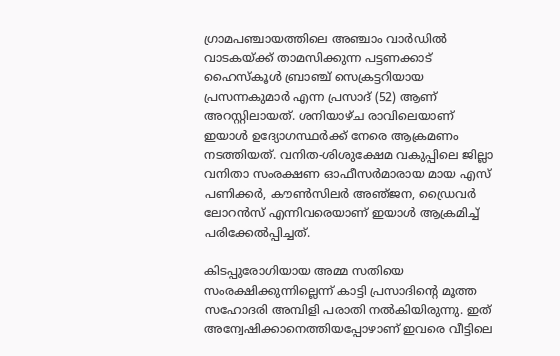ഗ്രാമപഞ്ചായത്തിലെ അഞ്ചാം വാർഡിൽ വാ‌ടകയ്‌ക്ക് താമസിക്കുന്ന പട്ടണക്കാട് ഹൈസ്‌കൂൾ ബ്രാഞ്ച് സെക്രട്ടറിയായ പ്രസന്നകുമാർ എന്ന പ്രസാദ് (52) ആണ് അറസ്റ്റിലായത്. ശനിയാഴ്‌ച രാവിലെയാണ് ഇയാൾ ഉദ്യോഗസ്ഥർക്ക് നേരെ ആക്രമണം നടത്തിയത്. വനിത-ശിശുക്ഷേമ വകുപ്പിലെ ജില്ലാ വനിതാ സംരക്ഷണ ഓഫീസർമാരായ മായ എസ് പണിക്കർ, കൗൺസിലർ അഞ്‌ജന, ഡ്രൈവർ ലോറൻസ് എന്നിവരെയാണ് ഇയാൾ ആക്രമിച്ച് പരിക്കേൽപ്പിച്ചത്.

കിടപ്പുരോഗിയായ അമ്മ സതിയെ സംരക്ഷിക്കുന്നില്ലെന്ന് കാട്ടി പ്രസാദിന്റെ മൂത്ത സഹോദരി അമ്പിളി പരാതി നൽകിയിരുന്നു. ഇത് അന്വേഷിക്കാനെത്തിയപ്പോഴാണ് ഇവരെ വീട്ടിലെ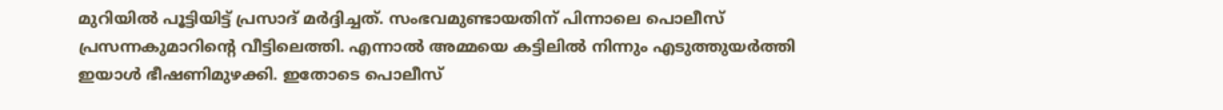മുറിയിൽ പൂട്ടിയിട്ട് പ്രസാദ് മർദ്ദിച്ചത്. സംഭവമുണ്ടായതിന് പിന്നാലെ പൊലീസ് പ്രസന്നകുമാറിന്റെ വീട്ടിലെത്തി. എന്നാൽ അമ്മയെ കട്ടിലിൽ നിന്നും എടുത്തുയർത്തി ഇയാൾ ഭീഷണിമുഴക്കി. ഇതോടെ പൊലീസ്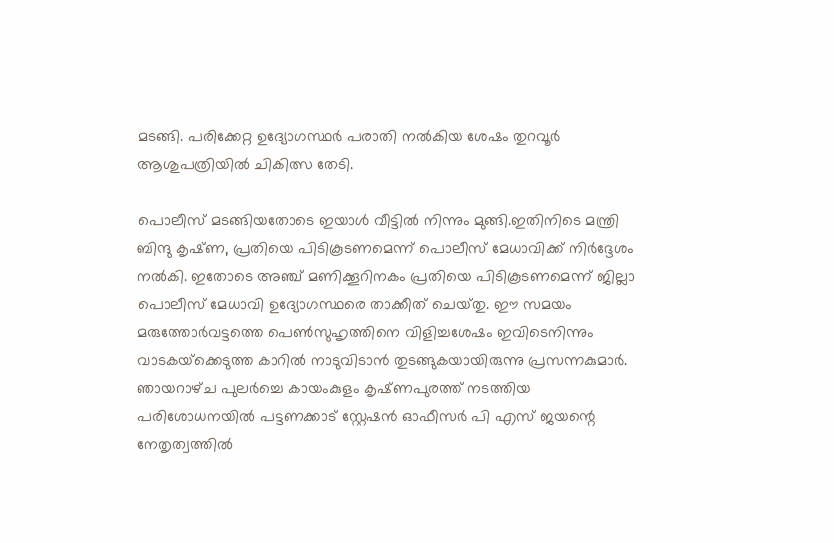മടങ്ങി. പരിക്കേറ്റ ഉദ്യോഗസ്ഥർ പരാതി നൽകിയ ശേഷം തുറവൂർ ആശുപത്രിയിൽ ചികിത്സ തേടി.

പൊലീസ് മടങ്ങിയതോടെ ഇയാൾ വീട്ടിൽ നിന്നും മുങ്ങി.ഇതിനിടെ മന്ത്രി ബിന്ദു കൃഷ്‌ണ, പ്രതിയെ പിടികൂടണമെന്ന് പൊലീസ് മേധാവിക്ക് നിർദ്ദേശം നൽകി. ഇതോടെ‌ അഞ്ച് മണിക്കൂറിനകം പ്രതിയെ പിടികൂടണമെന്ന് ജില്ലാ പൊലീസ് മേധാവി ഉദ്യോഗസ്ഥരെ താക്കീത് ചെയ്‌തു. ഈ സമയം മരുത്തോർവട്ടത്തെ പെൺസുഹൃത്തിനെ വിളിച്ചശേഷം ഇവിടെനിന്നും വാടകയ്‌ക്കെ‌ടുത്ത കാറിൽ നാടുവിടാൻ തുടങ്ങുകയായിരുന്നു പ്രസന്നകുമാർ. ഞായറാഴ്‌ച പുലർച്ചെ കായംകുളം കൃഷ്‌ണപുരത്ത് നടത്തിയ പരിശോധനയിൽ പട്ടണക്കാട് സ്റ്റേഷൻ ഓഫീസർ പി എസ് ജയന്റെ നേതൃത്വത്തിൽ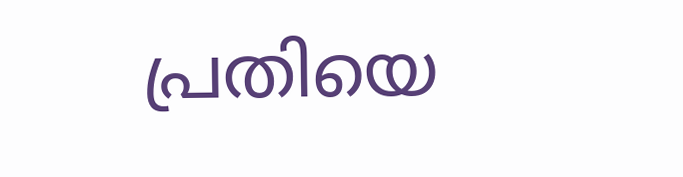പ്രതിയെ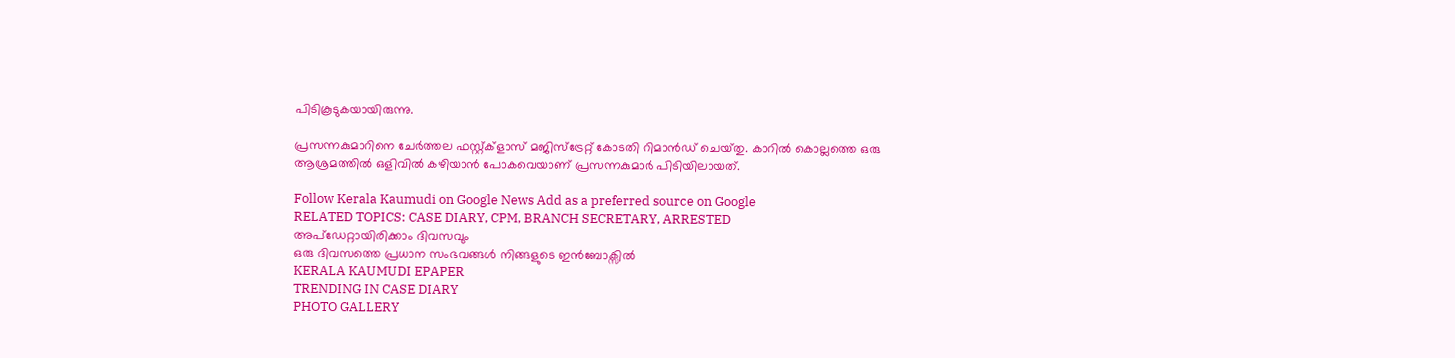പിടികൂടുകയായിരുന്നു.

പ്രസന്നകുമാറിനെ ചേർത്തല ഫസ്റ്റ്‌ക്ളാസ് മജിസ്‌ട്രേറ്റ് കോടതി റിമാൻഡ് ചെയ്‌തു. കാറിൽ കൊല്ലത്തെ ഒരു ആശ്രമത്തിൽ ഒളിവിൽ കഴിയാൻ പോകവെയാണ് പ്രസന്നകുമാർ പിടിയിലായത്.

Follow Kerala Kaumudi on Google News Add as a preferred source on Google
RELATED TOPICS: CASE DIARY, CPM, BRANCH SECRETARY, ARRESTED
അപ്ഡേറ്റായിരിക്കാം ദിവസവും
ഒരു ദിവസത്തെ പ്രധാന സംഭവങ്ങൾ നിങ്ങളുടെ ഇൻബോക്സിൽ
KERALA KAUMUDI EPAPER
TRENDING IN CASE DIARY
PHOTO GALLERY